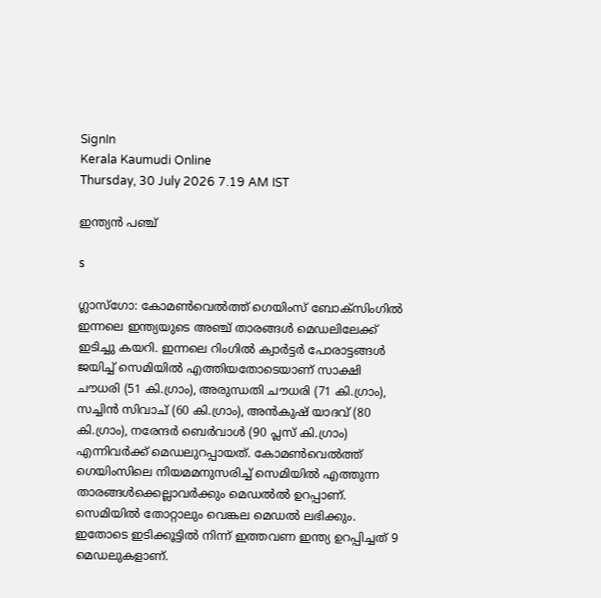SignIn
Kerala Kaumudi Online
Thursday, 30 July 2026 7.19 AM IST

ഇന്ത്യൻ പഞ്ച്

s

ഗ്ലാസ്ഗോ: കോമൺവെൽത്ത് ഗെയിംസ് ബോക്സിംഗിൽ ഇന്നലെ ഇന്ത്യയുടെ അഞ്ച് താരങ്ങൾ മെഡലിലേക്ക് ഇടിച്ചു കയറി. ഇന്നലെ റിംഗിൽ ക്വാർട്ടർ പോരാട്ടങ്ങൾ ജയിച്ച് സെമിയിൽ എത്തിയതോടെയാണ് സാക്ഷി ചൗധരി (51 കി.ഗ്രാം), അരുന്ധതി ചൗധരി (71 കി.ഗ്രാം), സച്ചിൻ സിവാച് (60 കി.ഗ്രാം), അൻകുഷ് യാദവ് (80 കി.ഗ്രാം), നരേന്ദർ ബെർവാൾ (90 പ്ലസ് കി.ഗ്രാം) എന്നിവർക്ക് മെഡലുറപ്പായത്. കോമൺവെൽത്ത് ഗെയിംസിലെ നിയമമനുസരിച്ച് സെമിയിൽ എത്തുന്ന താരങ്ങൾക്കെല്ലാവർക്കും മെഡൽൽ ഉറപ്പാണ്. സെമിയിൽ തോറ്റാലും വെങ്കല മെഡൽ ലഭിക്കും. ഇതോടെ ഇടിക്കൂട്ടിൽ നിന്ന് ഇത്തവണ ഇന്ത്യ ഉറപ്പിച്ചത് 9 മെഡലുകളാണ്.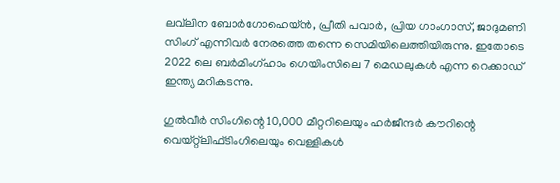ലവ്‌ലിന ബോർഗോഹെയ്ൻ, പ്രീതി പവാർ, പ്രിയ ഗാംഗാസ്, ജാദുമണി സിംഗ് എന്നിവർ നേരത്തെ തന്നെ സെമിയിലെത്തിയിരുന്നു. ഇതോടെ 2022 ലെ ബർമിംഗ്ഹാം ഗെയിംസിലെ 7 മെഡലുകൾ എന്ന റെക്കാഡ് ഇന്ത്യ മറികടന്നു.

ഗുൽവീർ സിംഗിന്റെ 10,000 മീറ്ററിലെയും ഹർജീന്ദർ കൗറിന്റെ വെയ്റ്റ്‌ലിഫ്‌ടിംഗിലെയും വെള്ളികൾ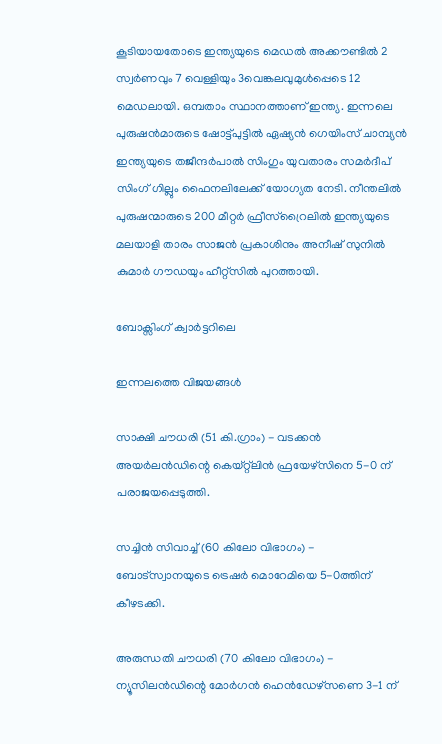കൂടിയായതോടെ ഇന്ത്യയുടെ മെഡൽ അക്കൗണ്ടിൽ 2 സ്വർണവും 7 വെള്ളിയും 3വെങ്കലവുമുൾപ്പെടെ 12 മെഡലായി. ഒമ്പതാം സ്ഥാനത്താണ് ഇന്ത്യ. ഇന്നലെ പുരുഷൻമാരുടെ ഷോട്ട്പുട്ടിൽ ഏഷ്യൻ ഗെയിംസ് ചാമ്പ്യൻ ഇന്ത്യയുടെ തജീന്ദർപാൽ സിംഗും യുവതാരം സമർദീപ് സിംഗ് ഗില്ലും ഫൈനലിലേക്ക് യോഗ്യത നേടി. നീന്തലിൽ പുരുഷന്മാരുടെ 200 മീറ്റർ ഫ്രീസ്റ്രൈലിൽ ഇന്ത്യയുടെ മലയാളി താരം സാജൻ പ്രകാശിനും അനീഷ് സുനിൽ കുമാർ ഗൗഡയും ഹീറ്റ്‌സിൽ പുറത്തായി.

ബോക്സിംഗ് ക്വാർട്ടറിലെ

ഇന്നലത്തെ വിജയങ്ങൾ

സാക്ഷി ചൗധരി (51 കി.ഗ്രാം) - വടക്കൻ അയർലൻഡിന്റെ കെയ്റ്റ്‌ലിൻ ഫ്രയേഴ്‌സിനെ 5-0 ന് പരാജയപ്പെടുത്തി.

സച്ചിൻ സിവാച്ച് (60 കിലോ വിഭാഗം) - ബോട്സ്വാനയുടെ ട്രെഷർ മൊറേമിയെ 5-0ത്തിന് കീഴടക്കി.

അരുന്ധതി ചൗധരി (70 കിലോ വിഭാഗം) - ന്യൂസിലൻഡിന്റെ മോർഗൻ ഹെൻഡേഴ്സണെ 3-1 ന്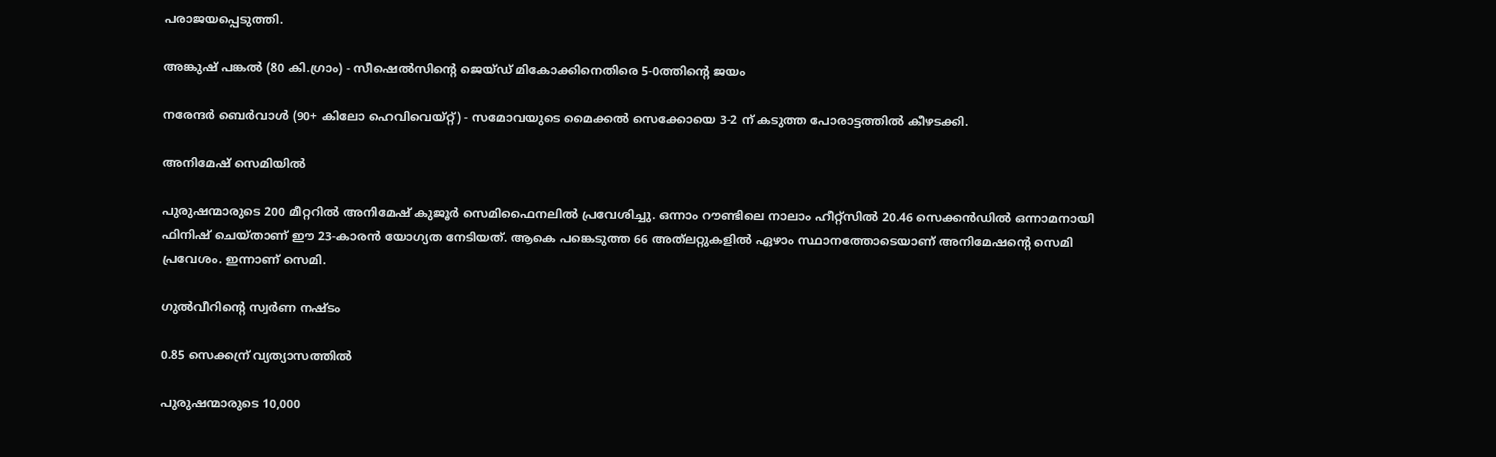പരാജയപ്പെടുത്തി.

അങ്കുഷ് പങ്കൽ (80 കി.ഗ്രാം) - സീഷെൽസിന്റെ ജെയ്ഡ് മികോക്കിനെതിരെ 5-0ത്തിന്റെ ജയം

നരേന്ദർ ബെർവാൾ (90+ കിലോ ഹെവിവെയ്റ്റ്) - സമോവയുടെ മൈക്കൽ സെക്കോയെ 3-2 ന് കടുത്ത പോരാട്ടത്തിൽ കീഴടക്കി.

അനിമേഷ് സെമിയിൽ

പുരുഷന്മാരുടെ 200 മീറ്ററിൽ അനിമേഷ് കുജൂർ സെമിഫൈനലിൽ പ്രവേശിച്ചു. ഒന്നാം റൗണ്ടിലെ നാലാം ഹീറ്റ്സിൽ 20.46 സെക്കൻഡിൽ ഒന്നാമനായി ഫിനിഷ് ചെയ്താണ് ഈ 23-കാരൻ യോഗ്യത നേടിയത്. ആകെ പങ്കെടുത്ത 66 അത്‌ലറ്റുകളിൽ ഏഴാം സ്ഥാനത്തോടെയാണ് അനിമേഷന്റെ സെമി പ്രവേശം. ഇന്നാണ് സെമി.

ഗുൽവീറിന്റെ സ്വർണ നഷ്ടം

0.85 സെക്കന്ര് വ്യത്യാസത്തിൽ

പുരുഷന്മാരുടെ 10,000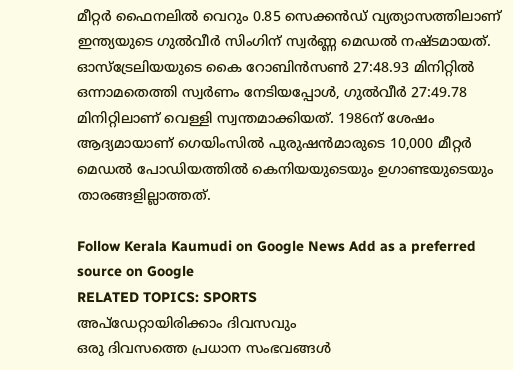മീറ്റർ ഫൈനലിൽ വെറും 0.85 സെക്കൻഡ് വ്യത്യാസത്തിലാണ് ഇന്ത്യയുടെ ഗുൽവീർ സിംഗിന് സ്വർണ്ണ മെഡൽ നഷ്ടമായത്. ഓസ്‌ട്രേലിയയുടെ കൈ റോബിൻസൺ 27:48.93 മിനിറ്റിൽ ഒന്നാമതെത്തി സ്വർണം നേടിയപ്പോൾ, ഗുൽവീർ 27:49.78 മിനിറ്റിലാണ് വെള്ളി സ്വന്തമാക്കിയത്. 1986ന് ശേഷം ആദ്യമായാണ് ഗെയിംസിൽ പുരുഷൻമാരുടെ 10,000 മീറ്റർ മെഡൽ പോഡിയത്തിൽ കെനിയയുടെയും ഉഗാണ്ടയുടെയും താരങ്ങളില്ലാത്തത്.

Follow Kerala Kaumudi on Google News Add as a preferred source on Google
RELATED TOPICS: SPORTS
അപ്ഡേറ്റായിരിക്കാം ദിവസവും
ഒരു ദിവസത്തെ പ്രധാന സംഭവങ്ങൾ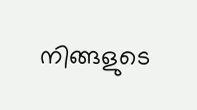നിങ്ങളുടെ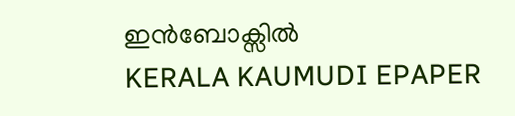ഇൻബോക്സിൽ
KERALA KAUMUDI EPAPER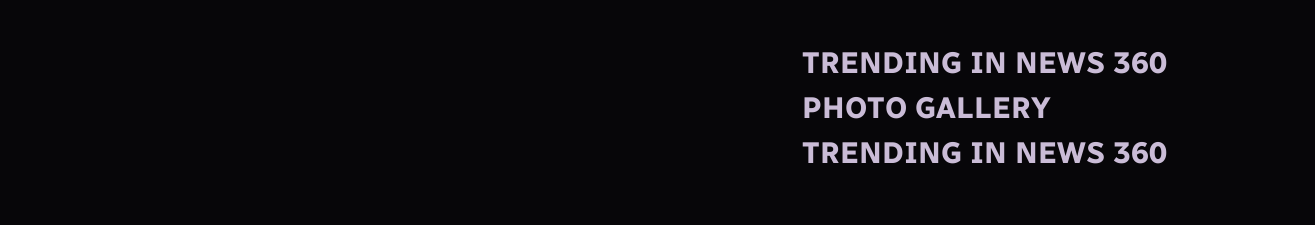TRENDING IN NEWS 360
PHOTO GALLERY
TRENDING IN NEWS 360